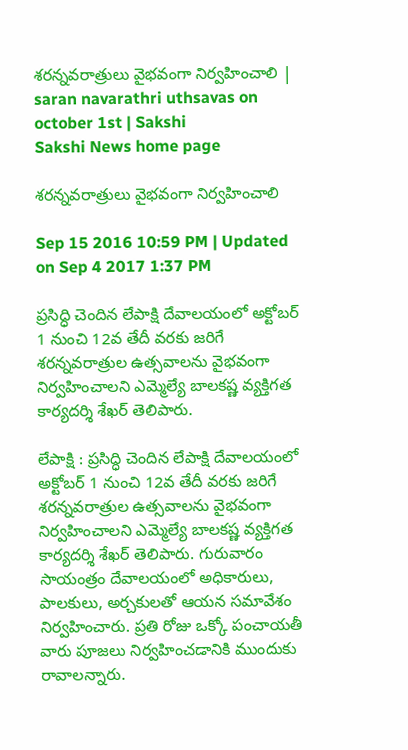శరన్నవరాత్రులు వైభవంగా నిర్వహించాలి | saran navarathri uthsavas on october 1st | Sakshi
Sakshi News home page

శరన్నవరాత్రులు వైభవంగా నిర్వహించాలి

Sep 15 2016 10:59 PM | Updated on Sep 4 2017 1:37 PM

ప్రసిద్ధి చెందిన లేపాక్షి దేవాలయంలో అక్టోబర్‌ 1 నుంచి 12వ తేదీ వరకు జరిగే శరన్నవరాత్రుల ఉత్సవాలను వైభవంగా నిర్వహించాలని ఎమ్మెల్యే బాలకష్ణ వ్యక్తిగత కార్యదర్శి శేఖర్‌ తెలిపారు.

లేపాక్షి : ప్రసిద్ధి చెందిన లేపాక్షి దేవాలయంలో అక్టోబర్‌ 1 నుంచి 12వ తేదీ వరకు జరిగే శరన్నవరాత్రుల ఉత్సవాలను వైభవంగా నిర్వహించాలని ఎమ్మెల్యే బాలకష్ణ వ్యక్తిగత కార్యదర్శి శేఖర్‌ తెలిపారు. గురువారం సాయంత్రం దేవాలయంలో అధికారులు, పాలకులు, అర్చకులతో ఆయన సమావేశం నిర్వహించారు. ప్రతి రోజు ఒక్కో పంచాయతీ వారు పూజలు నిర్వహించడానికి ముందుకు రావాలన్నారు.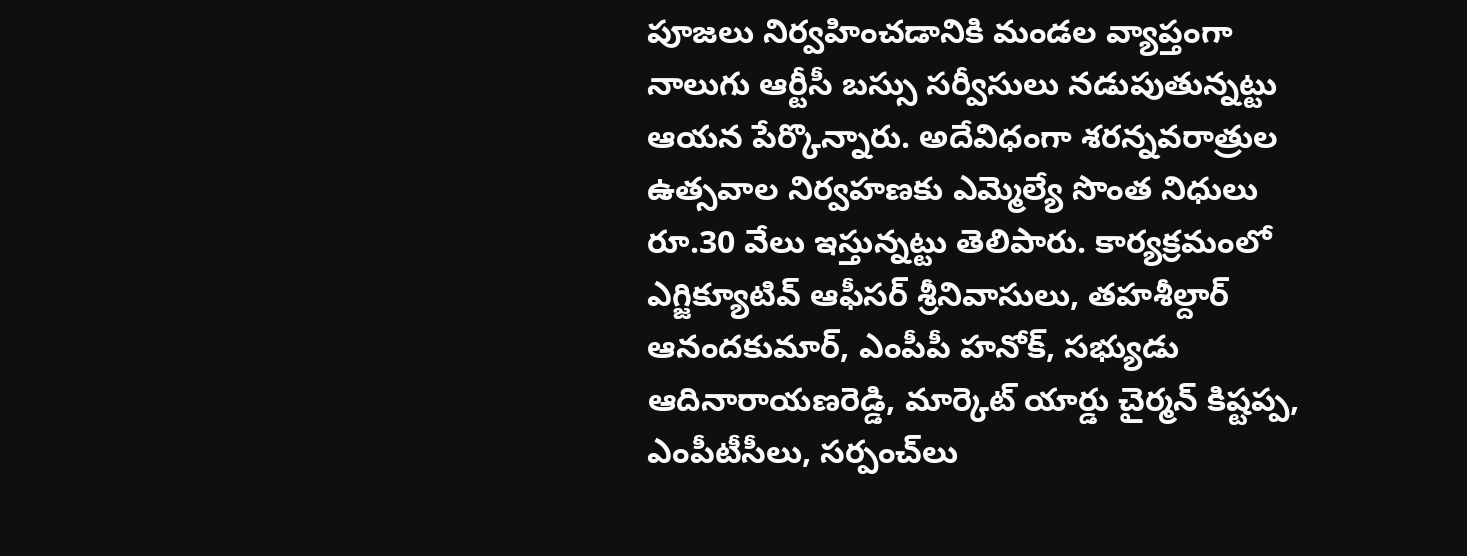పూజలు నిర్వహించడానికి మండల వ్యాప్తంగా నాలుగు ఆర్టీసీ బస్సు సర్వీసులు నడుపుతున్నట్టు ఆయన పేర్కొన్నారు. అదేవిధంగా శరన్నవరాత్రుల ఉత్సవాల నిర్వహణకు ఎమ్మెల్యే సొంత నిధులు రూ.30 వేలు ఇస్తున్నట్టు తెలిపారు. కార్యక్రమంలో ఎగ్జిక్యూటివ్‌ ఆఫీసర్‌ శ్రీనివాసులు, తహశీల్దార్‌ ఆనందకుమార్, ఎంపీపీ హనోక్, సభ్యుడు ఆదినారాయణరెడ్డి, మార్కెట్‌ యార్డు చైర్మన్‌ కిష్టప్ప, ఎంపీటీసీలు, సర్పంచ్‌లు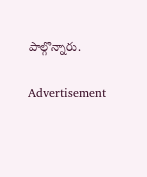పాల్గొన్నారు.

Advertisement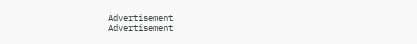Advertisement
Advertisement